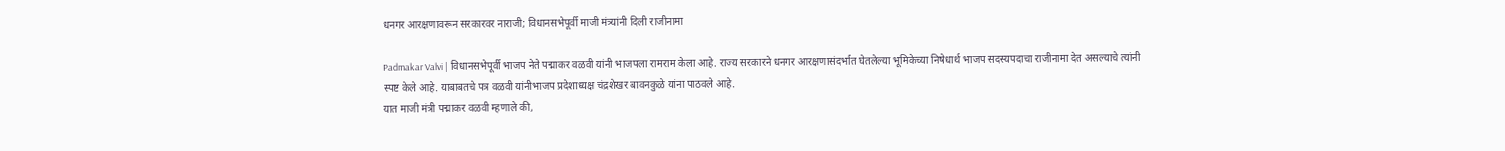धनगर आरक्षणावरून सरकारवर नाराजी; विधानसभेपूर्वी माजी मंत्र्यांनी दिली राजीनामा

Padmakar Valvi | विधानसभेपूर्वी भाजप नेते पद्माकर वळवी यांनी भाजपला रामराम केला आहे. राज्य सरकारने धनगर आरक्षणासंदर्भात घेतलेल्या भूमिकेच्या निषेधार्थ भाजप सदस्यपदाचा राजीनामा देत असल्याचे त्यांनी स्पष्ट केले आहे. याबाबतचे पत्र वळवी यांनीभाजप प्रदेशाध्यक्ष चंद्रशेखर बावनकुळे यांना पाठवले आहे.
यात माजी मंत्री पद्माकर वळवी म्हणाले की,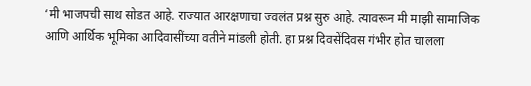‘मी भाजपची साथ सोडत आहे. राज्यात आरक्षणाचा ज्वलंत प्रश्न सुरु आहे. त्यावरून मी माझी सामाजिक आणि आर्थिक भूमिका आदिवासींच्या वतीने मांडली होती. हा प्रश्न दिवसेंदिवस गंभीर होत चालला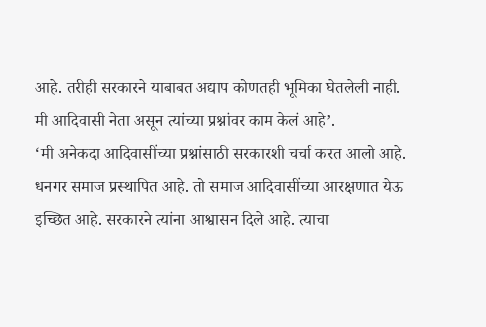आहे. तरीही सरकारने याबाबत अद्याप कोणतही भूमिका घेतलेली नाही. मी आदिवासी नेता असून त्यांच्या प्रश्नांवर काम केलं आहे’.
‘मी अनेकदा आदिवासींच्या प्रश्नांसाठी सरकारशी चर्चा करत आलो आहे. धनगर समाज प्रस्थापित आहे. तो समाज आदिवासींच्या आरक्षणात येऊ इच्छित आहे. सरकारने त्यांना आश्वासन दिले आहे. त्याचा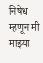निषेध म्हणून मी माझ्या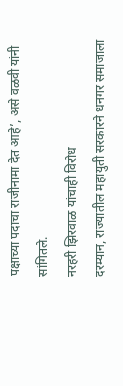पक्षाच्या पदाचा राजीनामा देत आहे’, असे वळवी यांनी सांगितले.
नरहरी झिरवाळ यांचाही विरोध
दरम्यान, राज्यातील महायुती सरकारने धनगर समाजाला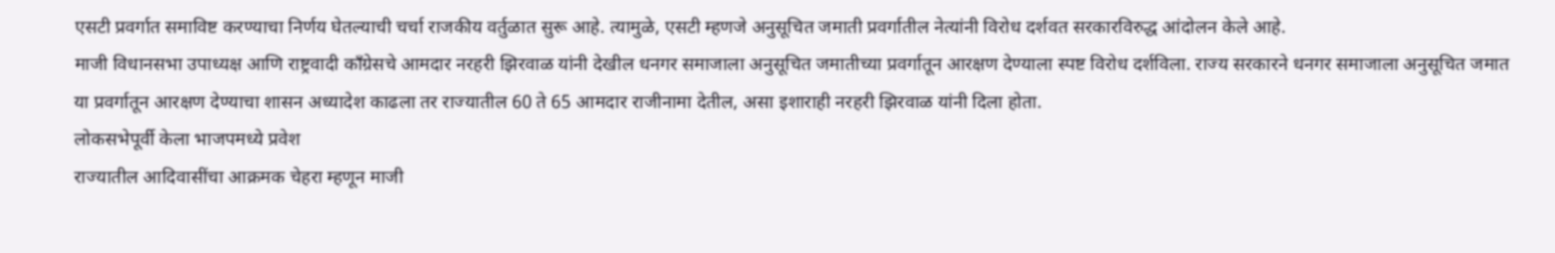एसटी प्रवर्गात समाविष्ट करण्याचा निर्णय घेतल्याची चर्चा राजकीय वर्तुळात सुरू आहे. त्यामुळे, एसटी म्हणजे अनुसूचित जमाती प्रवर्गातील नेत्यांनी विरोध दर्शवत सरकारविरुद्ध आंदोलन केले आहे.
माजी विधानसभा उपाध्यक्ष आणि राष्ट्रवादी काँग्रेसचे आमदार नरहरी झिरवाळ यांनी देखील धनगर समाजाला अनुसूचित जमातीच्या प्रवर्गातून आरक्षण देण्याला स्पष्ट विरोध दर्शविला. राज्य सरकारने धनगर समाजाला अनुसूचित जमात या प्रवर्गातून आरक्षण देण्याचा शासन अध्यादेश काढला तर राज्यातील 60 ते 65 आमदार राजीनामा देतील, असा इशाराही नरहरी झिरवाळ यांनी दिला होता.
लोकसभेपूर्वी केला भाजपमध्ये प्रवेश
राज्यातील आदिवासींचा आक्रमक चेहरा म्हणून माजी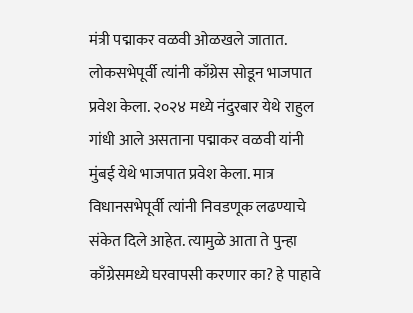मंत्री पद्माकर वळवी ओळखले जातात. लोकसभेपूर्वी त्यांनी काँग्रेस सोडून भाजपात प्रवेश केला. २०२४ मध्ये नंदुरबार येथे राहुल गांधी आले असताना पद्माकर वळवी यांनी मुंबई येथे भाजपात प्रवेश केला. मात्र विधानसभेपूर्वी त्यांनी निवडणूक लढण्याचे संकेत दिले आहेत. त्यामुळे आता ते पुन्हा काँग्रेसमध्ये घरवापसी करणार का? हे पाहावे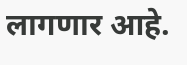लागणार आहे.